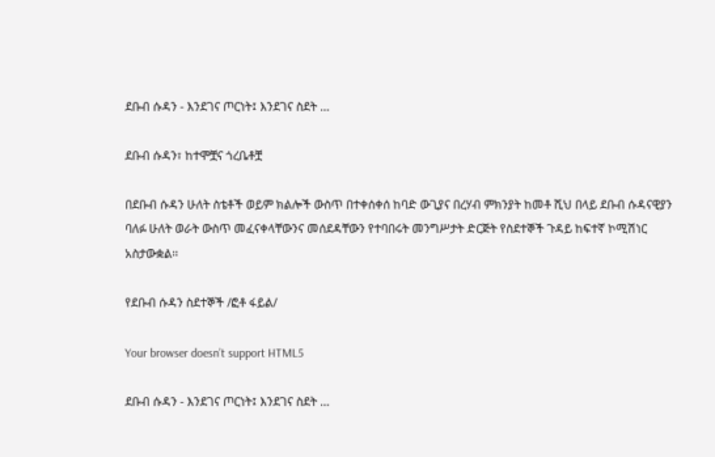ደቡብ ሱዳን - እንደገና ጦርነት፤ እንደገና ስደት …

ደቡብ ሱዳን፣ ከተሞቿና ጎረቤቶቿ

በደቡብ ሱዳን ሁለት ስቴቶች ወይም ክልሎች ውስጥ በተቀሰቀሰ ከባድ ውጊያና በረሃብ ምክንያት ከመቶ ሺህ በላይ ደቡብ ሱዳናዊያን ባለፉ ሁለት ወራት ውስጥ መፈናቀላቸውንና መሰደዳቸውን የተባበሩት መንግሥታት ድርጅት የስደተኞች ጉዳይ ከፍተኛ ኮሚሽነር አስታውቋል፡፡

የደቡብ ሱዳን ስደተኞች /ፎቶ ፋይል/

Your browser doesn’t support HTML5

ደቡብ ሱዳን - እንደገና ጦርነት፤ እንደገና ስደት …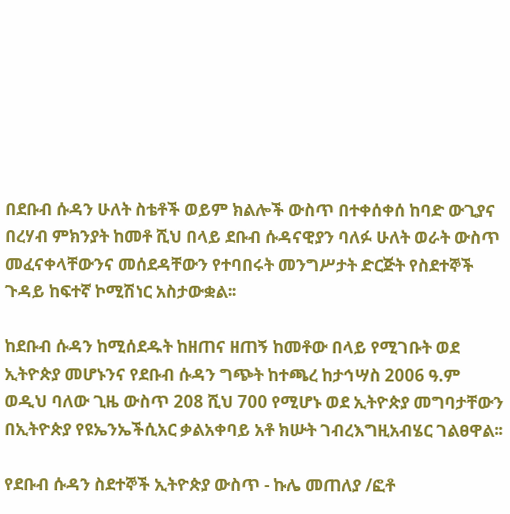በደቡብ ሱዳን ሁለት ስቴቶች ወይም ክልሎች ውስጥ በተቀሰቀሰ ከባድ ውጊያና በረሃብ ምክንያት ከመቶ ሺህ በላይ ደቡብ ሱዳናዊያን ባለፉ ሁለት ወራት ውስጥ መፈናቀላቸውንና መሰደዳቸውን የተባበሩት መንግሥታት ድርጅት የስደተኞች ጉዳይ ከፍተኛ ኮሚሽነር አስታውቋል፡፡

ከደቡብ ሱዳን ከሚሰደዱት ከዘጠና ዘጠኝ ከመቶው በላይ የሚገቡት ወደ ኢትዮጵያ መሆኑንና የደቡብ ሱዳን ግጭት ከተጫረ ከታኅሣስ 2006 ዓ.ም ወዲህ ባለው ጊዜ ውስጥ 208 ሺህ 700 የሚሆኑ ወደ ኢትዮጵያ መግባታቸውን በኢትዮጵያ የዩኤንኤችሲአር ቃልአቀባይ አቶ ክሡት ገብረእግዚአብሄር ገልፀዋል፡፡

የደቡብ ሱዳን ስደተኞች ኢትዮጵያ ውስጥ - ኩሌ መጠለያ /ፎቶ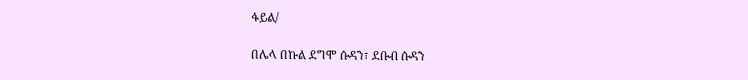ፋይል/

በሌላ በኩል ደግሞ ሱዳን፣ ደቡብ ሱዳን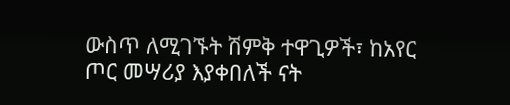ውስጥ ለሚገኙት ሽምቅ ተዋጊዎች፣ ከአየር ጦር መሣሪያ እያቀበለች ናት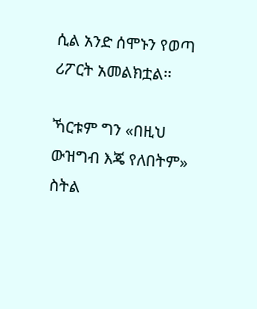ሲል አንድ ሰሞኑን የወጣ ሪፖርት አመልክቷል፡፡

ኻርቱም ግን «በዚህ ውዝግብ እጄ የለበትም» ስትል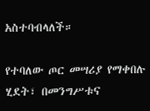አስተባብላለች።

የተባለው ጦር መሣሪያ የማቀበሉ ሂደት፣ በመንግሥቱና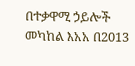በተቃዋሚ ኃይሎች መካከል እአአ በ2013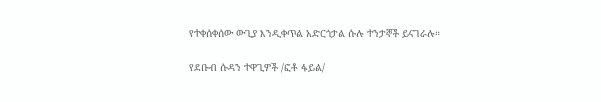የተቀሰቀሰው ውጊያ እንዲቀጥል አድርጎታል ሱሉ ተንታኞች ይናገራሉ።

የደቡብ ሱዳን ተዋጊዎች /ፎቶ ፋይል/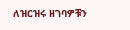ለዝርዝሩ ዘገባዎቹን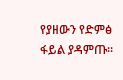የያዘውን የድምፅ ፋይል ያዳምጡ፡፡